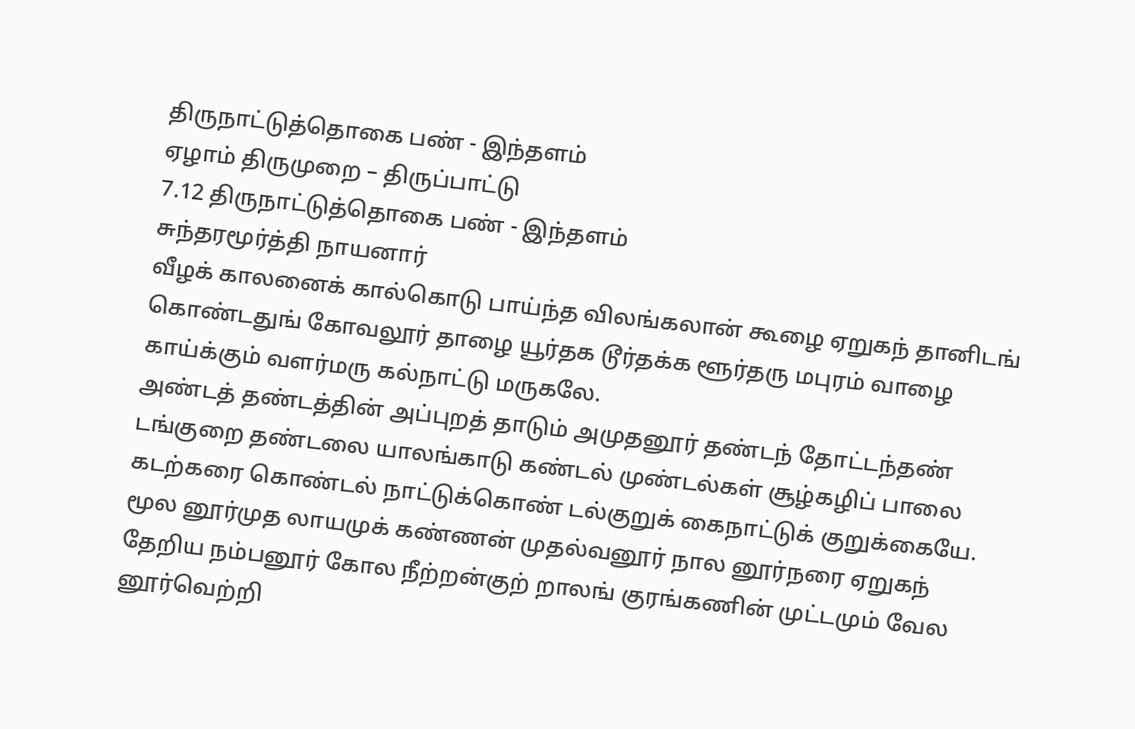திருநாட்டுத்தொகை பண் - இந்தளம்
ஏழாம் திருமுறை – திருப்பாட்டு
7.12 திருநாட்டுத்தொகை பண் - இந்தளம்
சுந்தரமூர்த்தி நாயனார்
வீழக் காலனைக் கால்கொடு பாய்ந்த விலங்கலான் கூழை ஏறுகந் தானிடங் கொண்டதுங் கோவலூர் தாழை யூர்தக டூர்தக்க ளூர்தரு மபுரம் வாழை காய்க்கும் வளர்மரு கல்நாட்டு மருகலே.
அண்டத் தண்டத்தின் அப்புறத் தாடும் அமுதனூர் தண்டந் தோட்டந்தண் டங்குறை தண்டலை யாலங்காடு கண்டல் முண்டல்கள் சூழ்கழிப் பாலை கடற்கரை கொண்டல் நாட்டுக்கொண் டல்குறுக் கைநாட்டுக் குறுக்கையே.
மூல னூர்முத லாயமுக் கண்ணன் முதல்வனூர் நால னூர்நரை ஏறுகந் தேறிய நம்பனூர் கோல நீற்றன்குற் றாலங் குரங்கணின் முட்டமும் வேல னூர்வெற்றி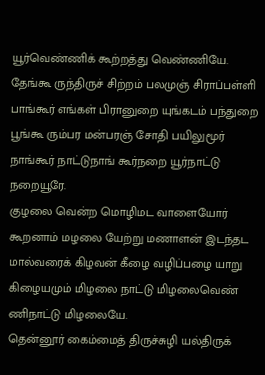யூர்வெண்ணிக் கூற்றத்து வெண்ணியே.
தேங்கூ ருந்திருச் சிற்றம் பலமுஞ் சிராப்பள்ளி பாங்கூர் எங்கள் பிரானுறை யுங்கடம் பந்துறை பூங்கூ ரும்பர மன்பரஞ் சோதி பயிலுமூர் நாங்கூர் நாட்டுநாங் கூர்நறை யூர்நாட்டு நறையூரே.
குழலை வென்ற மொழிமட வாளையோர் கூறனாம் மழலை யேற்று மணாளன் இடந்தட மால்வரைக் கிழவன் கீழை வழிப்பழை யாறு கிழையமும் மிழலை நாட்டு மிழலைவெண் ணிநாட்டு மிழலையே.
தென்னூர் கைம்மைத் திருச்சுழி யல்திருக்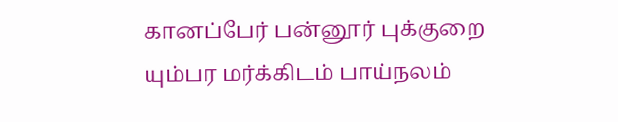கானப்பேர் பன்னூர் புக்குறை யும்பர மர்க்கிடம் பாய்நலம்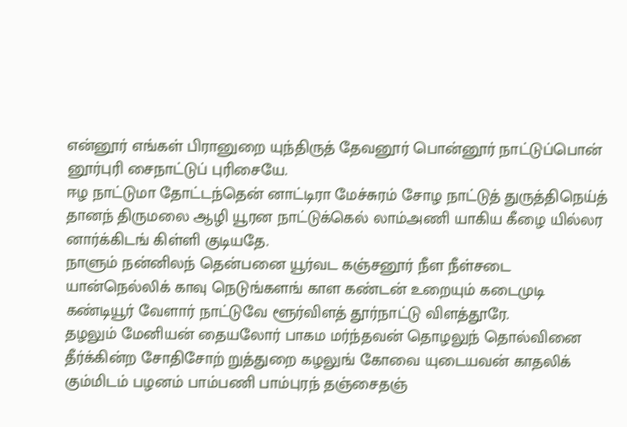என்னூர் எங்கள் பிரானுறை யுந்திருத் தேவனூர் பொன்னூர் நாட்டுப்பொன் னூர்புரி சைநாட்டுப் புரிசையே.
ஈழ நாட்டுமா தோட்டந்தென் னாட்டிரா மேச்சுரம் சோழ நாட்டுத் துருத்திநெய்த் தானந் திருமலை ஆழி யூரன நாட்டுக்கெல் லாம்அணி யாகிய கீழை யில்லர னார்க்கிடங் கிள்ளி குடியதே.
நாளும் நன்னிலந் தென்பனை யூர்வட கஞ்சனூர் நீள நீள்சடை யான்நெல்லிக் காவு நெடுங்களங் காள கண்டன் உறையும் கடைமுடி கண்டியூர் வேளார் நாட்டுவே ளூர்விளத் தூர்நாட்டு விளத்தூரே.
தழலும் மேனியன் தையலோர் பாகம மர்ந்தவன் தொழலுந் தொல்வினை தீர்க்கின்ற சோதிசோற் றுத்துறை கழலுங் கோவை யுடையவன் காதலிக் கும்மிடம் பழனம் பாம்பணி பாம்புரந் தஞ்சைதஞ்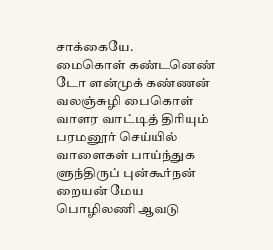சாக்கையே.
மைகொள் கண்டனெண் டோ ளன்முக் கண்ணன் வலஞ்சுழி பைகொள் வாளர வாட்டித் திரியும் பரமனூர் செய்யில் வாளைகள் பாய்ந்துக ளுந்திருப் புன்கூர்நன் றையன் மேய பொழிலணி ஆவடு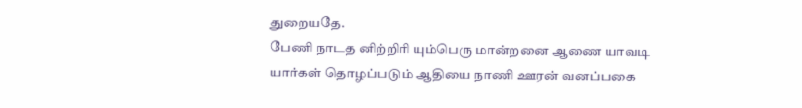துறையதே.
பேணி நாடத னிற்றிரி யும்பெரு மான்றனை ஆணை யாவடி யார்கள் தொழப்படும் ஆதியை நாணி ஊரன் வனப்பகை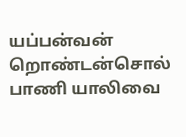யப்பன்வன் றொண்டன்சொல் பாணி யாலிவை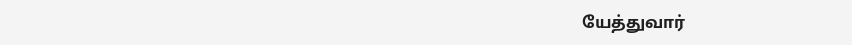யேத்துவார்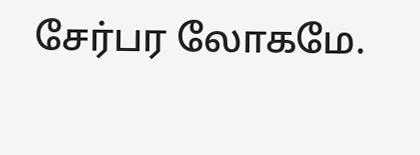சேர்பர லோகமே.